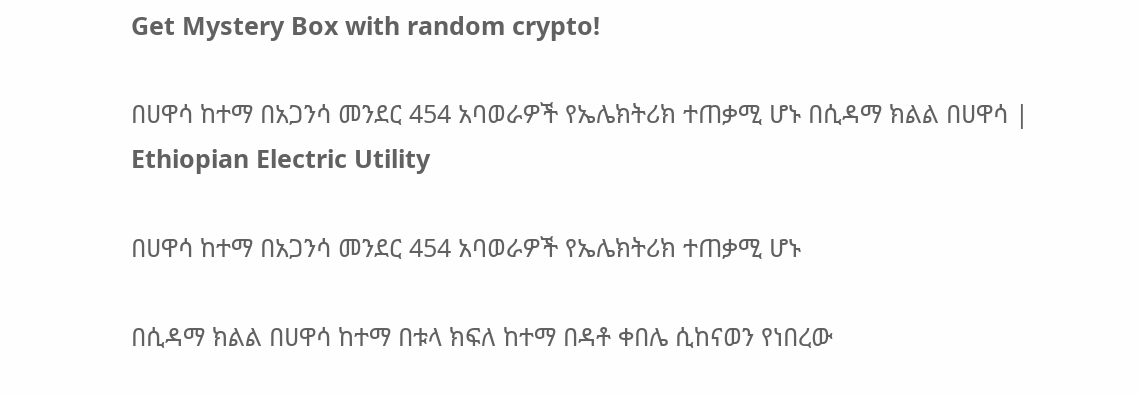Get Mystery Box with random crypto!

በሀዋሳ ከተማ በአጋንሳ መንደር 454 አባወራዎች የኤሌክትሪክ ተጠቃሚ ሆኑ በሲዳማ ክልል በሀዋሳ | Ethiopian Electric Utility

በሀዋሳ ከተማ በአጋንሳ መንደር 454 አባወራዎች የኤሌክትሪክ ተጠቃሚ ሆኑ

በሲዳማ ክልል በሀዋሳ ከተማ በቱላ ክፍለ ከተማ በዳቶ ቀበሌ ሲከናወን የነበረው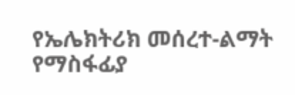የኤሌክትሪክ መሰረተ-ልማት የማስፋፊያ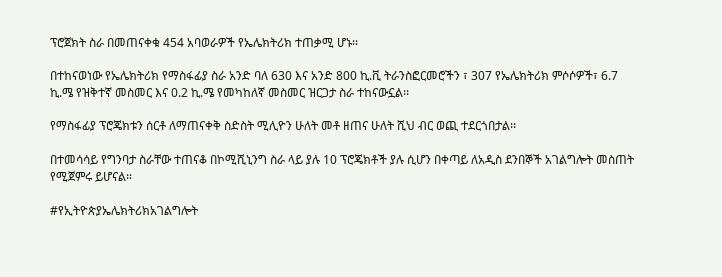ፕሮጀክት ስራ በመጠናቀቁ 454 አባወራዎች የኤሌክትሪክ ተጠቃሚ ሆኑ፡፡

በተከናወነው የኤሌክትሪክ የማስፋፊያ ስራ አንድ ባለ 630 እና አንድ 800 ኪ.ቪ ትራንስፎርመሮችን ፣ 307 የኤሌክትሪክ ምሶሶዎች፣ 6.7 ኪ.ሜ የዝቅተኛ መስመር እና 0.2 ኪ.ሜ የመካከለኛ መስመር ዝርጋታ ስራ ተከናውኗል፡፡

የማስፋፊያ ፕሮጄክቱን ሰርቶ ለማጠናቀቅ ስድስት ሚሊዮን ሁለት መቶ ዘጠና ሁለት ሺህ ብር ወጪ ተደርጎበታል፡፡

በተመሳሳይ የግንባታ ስራቸው ተጠናቆ በኮሚሺኒንግ ስራ ላይ ያሉ 10 ፕሮጄክቶች ያሉ ሲሆን በቀጣይ ለአዲስ ደንበኞች አገልግሎት መስጠት የሚጀምሩ ይሆናል።

#የኢትዮጵያኤሌክትሪክአገልግሎት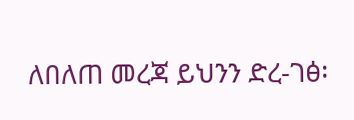ለበለጠ መረጃ ይህንን ድረ-ገፅ፡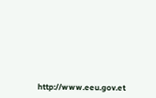http://www.eeu.gov.et